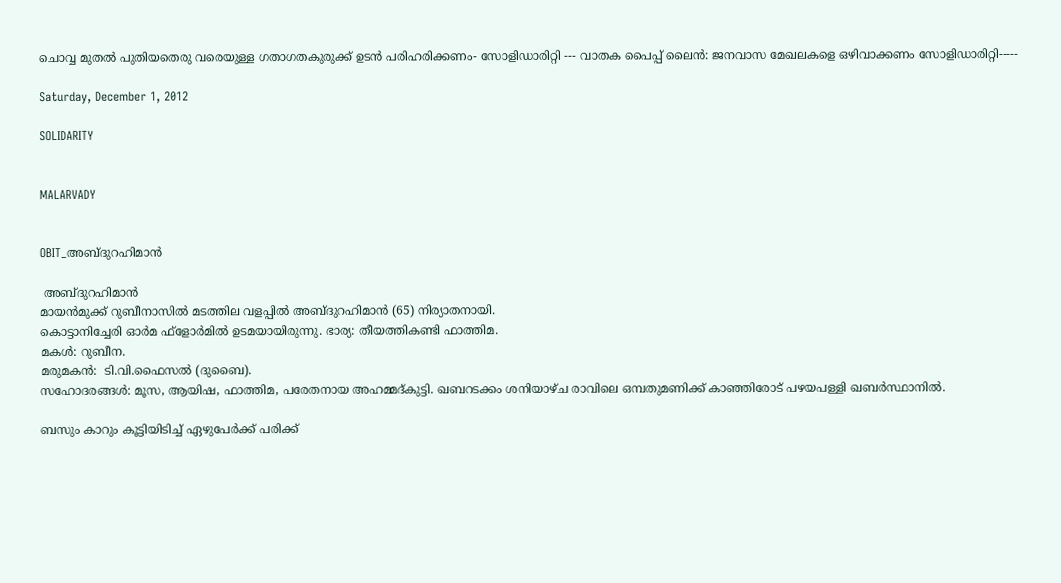ചൊവ്വ മുതല്‍ പുതിയതെരു വരെയുള്ള ഗതാഗതകുരുക്ക് ഉടന്‍ പരിഹരിക്കണം- സോളിഡാരിറ്റി --- വാതക പൈപ്പ് ലൈന്‍: ജനവാസ മേഖലകളെ ഒഴിവാക്കണം സോളിഡാരിറ്റി-----

Saturday, December 1, 2012

SOLIDARITY


MALARVADY


OBIT_അബ്ദുറഹിമാന്‍

 അബ്ദുറഹിമാന്‍
മായന്‍മുക്ക് റുബീനാസില്‍ മടത്തില വളപ്പില്‍ അബ്ദുറഹിമാന്‍ (65) നിര്യാതനായി.
കൊട്ടാനിച്ചേരി ഓര്‍മ ഫ്ളോര്‍മില്‍ ഉടമയായിരുന്നു. ഭാര്യ: തീയത്തികണ്ടി ഫാത്തിമ.
മകള്‍: റുബീന.
മരുമകന്‍:  ടി.വി.ഫൈസല്‍ (ദുബൈ).
സഹോദരങ്ങള്‍: മൂസ, ആയിഷ, ഫാത്തിമ, പരേതനായ അഹമ്മദ്കുട്ടി. ഖബറടക്കം ശനിയാഴ്ച രാവിലെ ഒമ്പതുമണിക്ക് കാഞ്ഞിരോട് പഴയപള്ളി ഖബര്‍സ്ഥാനില്‍.

ബസും കാറും കൂട്ടിയിടിച്ച് ഏഴുപേര്‍ക്ക് പരിക്ക്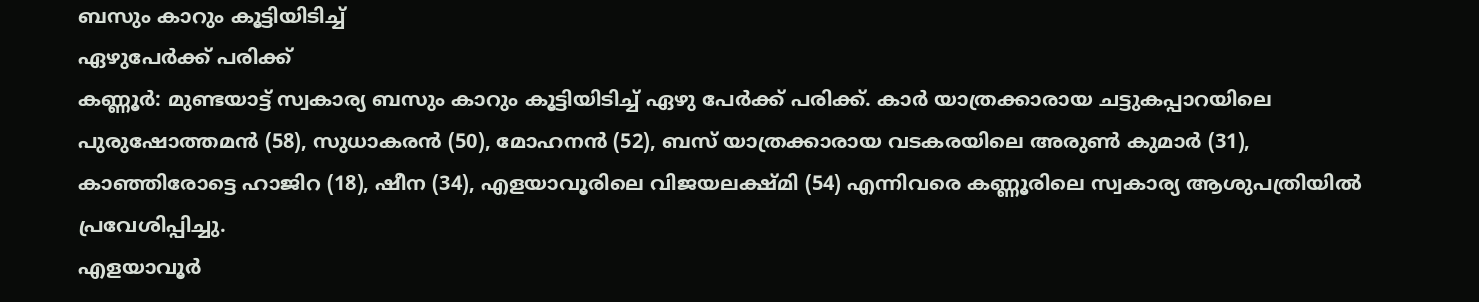ബസും കാറും കൂട്ടിയിടിച്ച്
ഏഴുപേര്‍ക്ക് പരിക്ക്
കണ്ണൂര്‍: മുണ്ടയാട്ട് സ്വകാര്യ ബസും കാറും കൂട്ടിയിടിച്ച് ഏഴു പേര്‍ക്ക് പരിക്ക്. കാര്‍ യാത്രക്കാരായ ചട്ടുകപ്പാറയിലെ പുരുഷോത്തമന്‍ (58), സുധാകരന്‍ (50), മോഹനന്‍ (52), ബസ് യാത്രക്കാരായ വടകരയിലെ അരുണ്‍ കുമാര്‍ (31), കാഞ്ഞിരോട്ടെ ഹാജിറ (18), ഷീന (34), എളയാവൂരിലെ വിജയലക്ഷ്മി (54) എന്നിവരെ കണ്ണൂരിലെ സ്വകാര്യ ആശുപത്രിയില്‍ പ്രവേശിപ്പിച്ചു.
എളയാവൂര്‍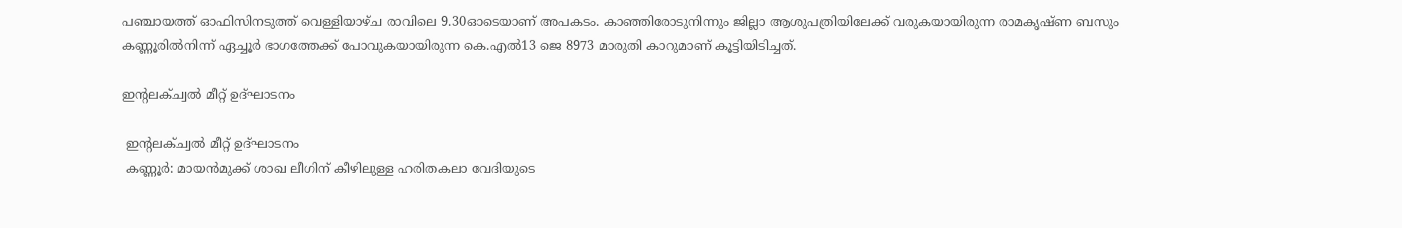പഞ്ചായത്ത് ഓഫിസിനടുത്ത് വെള്ളിയാഴ്ച രാവിലെ 9.30ഓടെയാണ് അപകടം. കാഞ്ഞിരോടുനിന്നും ജില്ലാ ആശുപത്രിയിലേക്ക് വരുകയായിരുന്ന രാമകൃഷ്ണ ബസും കണ്ണൂരില്‍നിന്ന് ഏച്ചൂര്‍ ഭാഗത്തേക്ക് പോവുകയായിരുന്ന കെ.എല്‍13 ജെ 8973 മാരുതി കാറുമാണ് കൂട്ടിയിടിച്ചത്.

ഇന്‍റലക്ച്വല്‍ മീറ്റ് ഉദ്ഘാടനം

 ഇന്‍റലക്ച്വല്‍ മീറ്റ് ഉദ്ഘാടനം
 കണ്ണൂര്‍: മായന്‍മുക്ക് ശാഖ ലീഗിന് കീഴിലുള്ള ഹരിതകലാ വേദിയുടെ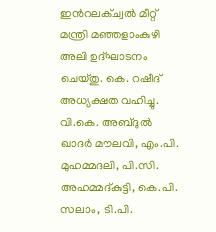ഇന്‍റലക്ച്വല്‍ മീറ്റ് മന്ത്രി മഞ്ഞളാംകുഴി അലി ഉദ്ഘാടനം ചെയ്തു. കെ. റഷീദ് അധ്യക്ഷത വഹിച്ചു. വി.കെ. അബ്ദുല്‍ ഖാദര്‍ മൗലവി, എം.പി. മുഹമ്മദലി, പി.സി. അഹമ്മദ്കുട്ടി, കെ.പി. സലാം, ടി.പി.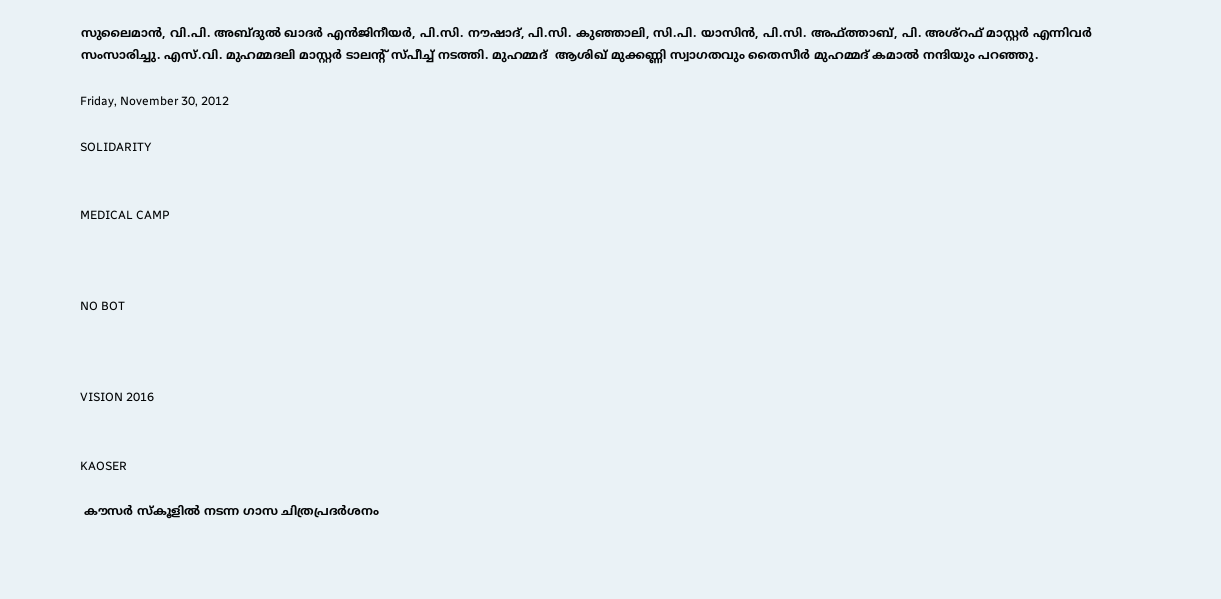സുലൈമാന്‍, വി.പി. അബ്ദുല്‍ ഖാദര്‍ എന്‍ജിനീയര്‍, പി.സി. നൗഷാദ്, പി.സി. കുഞ്ഞാലി, സി.പി. യാസിന്‍, പി.സി. അഫ്ത്താബ്, പി. അശ്റഫ് മാസ്റ്റര്‍ എന്നിവര്‍ സംസാരിച്ചു. എസ്.വി. മുഹമ്മദലി മാസ്റ്റര്‍ ടാലന്‍റ് സ്പീച്ച് നടത്തി. മുഹമ്മദ്  ആശിഖ് മുക്കണ്ണി സ്വാഗതവും തൈസീര്‍ മുഹമ്മദ് കമാല്‍ നന്ദിയും പറഞ്ഞു.

Friday, November 30, 2012

SOLIDARITY


MEDICAL CAMP



NO BOT



VISION 2016


KAOSER

 കൗസര്‍ സ്കൂളില്‍ നടന്ന ഗാസ ചിത്രപ്രദര്‍ശനം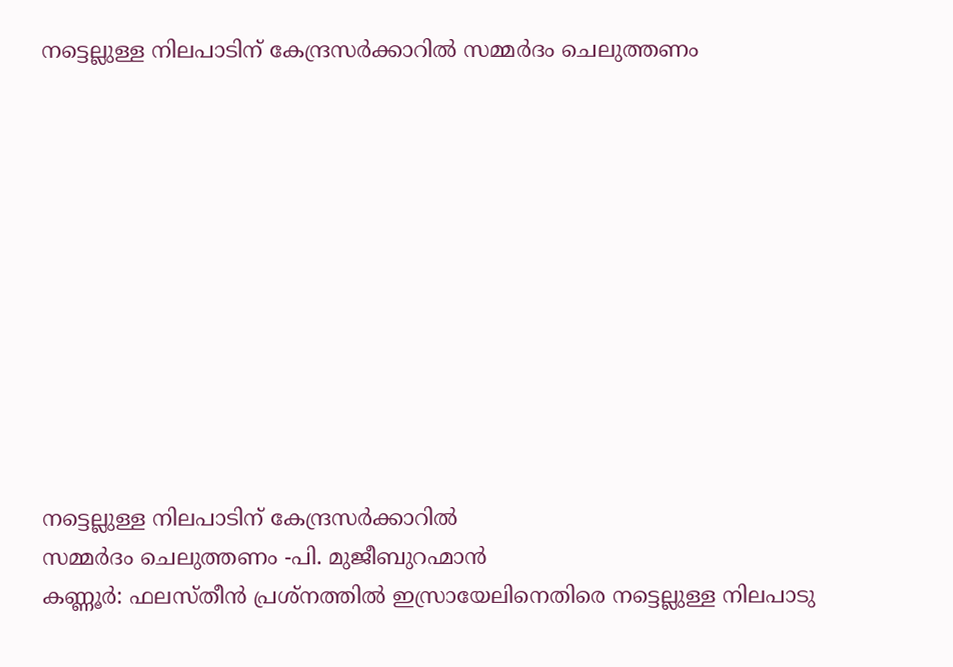നട്ടെല്ലുള്ള നിലപാടിന് കേന്ദ്രസര്‍ക്കാറില്‍ സമ്മര്‍ദം ചെലുത്തണം











നട്ടെല്ലുള്ള നിലപാടിന് കേന്ദ്രസര്‍ക്കാറില്‍
സമ്മര്‍ദം ചെലുത്തണം -പി. മുജീബുറഹ്മാന്‍
കണ്ണൂര്‍: ഫലസ്തീന്‍ പ്രശ്നത്തില്‍ ഇസ്രായേലിനെതിരെ നട്ടെല്ലുള്ള നിലപാടു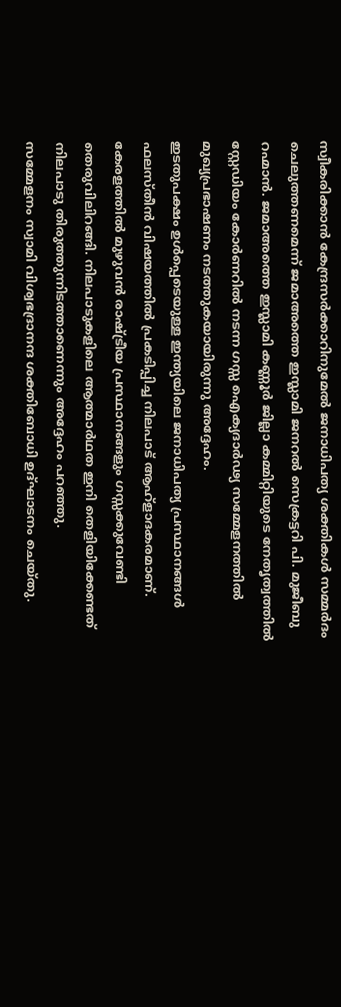സ്വീകരിക്കാന്‍ കേന്ദ്രസര്‍ക്കാറിനുമേല്‍ ജനാധിപത്യ ശക്തികള്‍ സമ്മര്‍ദം ചെലുത്തണമെന്ന് ജമാഅത്തെ ഇസ്ലാമി ജനറല്‍ സെക്രട്ടറി പി. മുജീബു റഹ്മാന്‍. ജമാഅത്തെ ഇസ്ലാമി കണ്ണൂര്‍ ജില്ലാ കമ്മിറ്റിയുടെ നേതൃത്വത്തില്‍ സ്റ്റേഡിയം കോര്‍ണറില്‍ നടന്ന ഗസ്സ ഐക്യദാര്‍ഢ്യ സമ്മേളനത്തില്‍ മുഖ്യപ്രഭാഷണം നടത്തുകയായിരുന്നു അദ്ദേഹം.
ഇടതുപക്ഷം ഉള്‍പ്പെടെയുള്ള ഇന്ത്യയിലെ ജനാധിപത്യ പ്രസ്ഥാനങ്ങള്‍ ഫലസ്തീന്‍ വിഷയത്തില്‍ പ്രകടിപ്പിച്ച നിലപാട് ആഹ്ളാദകരമാണ്. കേരളത്തില്‍ മുഴുവന്‍ രാഷ്ട്രീയ പ്രസ്ഥാനങ്ങളും ഗസ്സക്കുവേണ്ടി തെരുവിലിറങ്ങി. നിലപാടുകളിലെ ആത്മാര്‍ഥത ഇനി തെളിയിക്കേണ്ടത് നിലപാടു തിരുത്തുന്നിടത്താണെന്നും അദ്ദേഹം പറഞ്ഞു.
സമ്മേളനം സ്വാമി വിശ്വഭദ്രാനന്ദ ശക്തിബോധി ഉദ്ഘാടനം ചെയ്തു.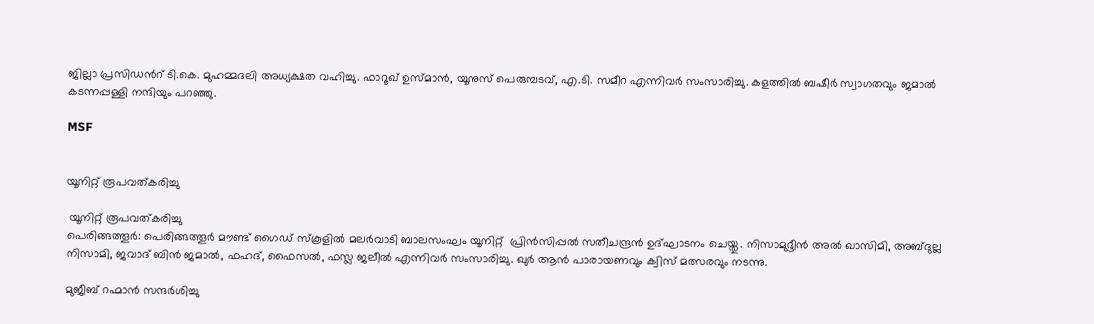ജില്ലാ പ്രസിഡന്‍റ് ടി.കെ. മുഹമ്മദലി അധ്യക്ഷത വഹിച്ചു. ഫാറൂഖ് ഉസ്മാന്‍, യൂനുസ് പെരുമ്പടവ്, എ.ടി. സമീറ എന്നിവര്‍ സംസാരിച്ചു. കളത്തില്‍ ബഷീര്‍ സ്വാഗതവും ജമാല്‍ കടന്നപ്പള്ളി നന്ദിയും പറഞ്ഞു.

MSF


യൂനിറ്റ് രൂപവത്കരിച്ചു

 യൂനിറ്റ് രൂപവത്കരിച്ചു
പെരിങ്ങത്തൂര്‍: പെരിങ്ങത്തൂര്‍ മൗണ്ട് ഗൈഡ് സ്കൂളില്‍ മലര്‍വാടി ബാലസംഘം യൂനിറ്റ്  പ്രിന്‍സിപ്പല്‍ സതീചന്ദ്രന്‍ ഉദ്ഘാടനം ചെയ്തു. നിസാമുദ്ദീന്‍ അല്‍ ഖാസിമി, അബ്ദുല്ല നിസാമി, ജവാദ് ബിന്‍ ജമാല്‍, ഫഹദ്, ഫൈസല്‍, ഫസ്ല ജലീല്‍ എന്നിവര്‍ സംസാരിച്ചു. ഖുര്‍ ആന്‍ പാരായണവും ക്വിസ് മത്സരവും നടന്നു.

മുജീബ് റഹ്മാന്‍ സന്ദര്‍ശിച്ചു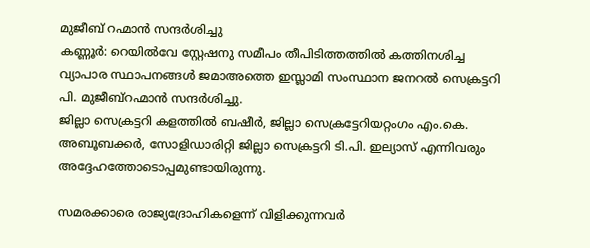മുജീബ് റഹ്മാന്‍ സന്ദര്‍ശിച്ചു
കണ്ണൂര്‍: റെയില്‍വേ സ്റ്റേഷനു സമീപം തീപിടിത്തത്തില്‍ കത്തിനശിച്ച വ്യാപാര സ്ഥാപനങ്ങള്‍ ജമാഅത്തെ ഇസ്ലാമി സംസ്ഥാന ജനറല്‍ സെക്രട്ടറി പി. മുജീബ്റഹ്മാന്‍ സന്ദര്‍ശിച്ചു.
ജില്ലാ സെക്രട്ടറി കളത്തില്‍ ബഷീര്‍, ജില്ലാ സെക്രട്ടേറിയറ്റംഗം എം.കെ. അബൂബക്കര്‍, സോളിഡാരിറ്റി ജില്ലാ സെക്രട്ടറി ടി.പി. ഇല്യാസ് എന്നിവരും അദ്ദേഹത്തോടൊപ്പമുണ്ടായിരുന്നു.

സമരക്കാരെ രാജ്യദ്രോഹികളെന്ന് വിളിക്കുന്നവര്‍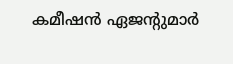കമീഷന്‍ ഏജന്‍റുമാര്‍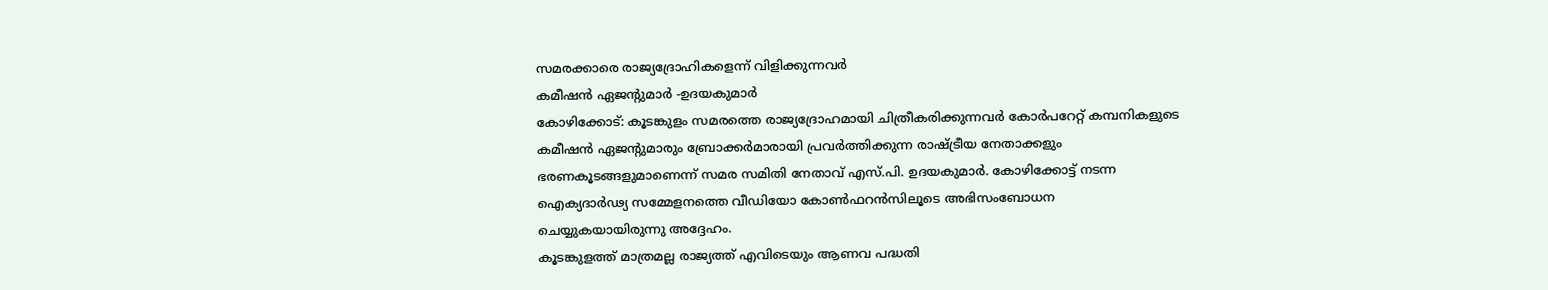സമരക്കാരെ രാജ്യദ്രോഹികളെന്ന് വിളിക്കുന്നവര്‍
കമീഷന്‍ ഏജന്‍റുമാര്‍ -ഉദയകുമാര്‍
കോഴിക്കോട്: കൂടങ്കുളം സമരത്തെ രാജ്യദ്രോഹമായി ചിത്രീകരിക്കുന്നവര്‍ കോര്‍പറേറ്റ് കമ്പനികളുടെ കമീഷന്‍ ഏജന്‍റുമാരും ബ്രോക്കര്‍മാരായി പ്രവര്‍ത്തിക്കുന്ന രാഷ്ട്രീയ നേതാക്കളും ഭരണകൂടങ്ങളുമാണെന്ന് സമര സമിതി നേതാവ് എസ്.പി. ഉദയകുമാര്‍. കോഴിക്കോട്ട് നടന്ന ഐക്യദാര്‍ഢ്യ സമ്മേളനത്തെ വീഡിയോ കോണ്‍ഫറന്‍സിലൂടെ അഭിസംബോധന ചെയ്യുകയായിരുന്നു അദ്ദേഹം.
കൂടങ്കുളത്ത് മാത്രമല്ല രാജ്യത്ത് എവിടെയും ആണവ പദ്ധതി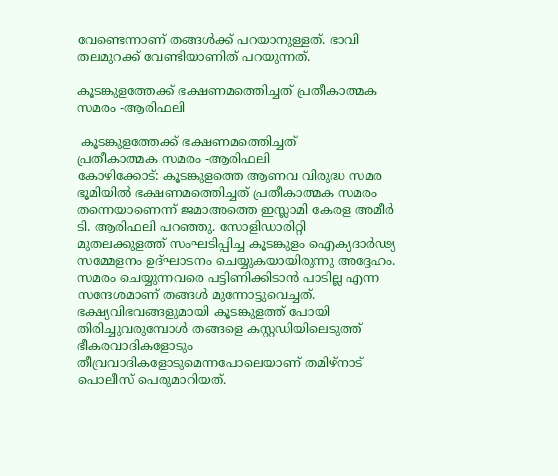വേണ്ടെന്നാണ് തങ്ങള്‍ക്ക് പറയാനുള്ളത്. ഭാവി തലമുറക്ക് വേണ്ടിയാണിത് പറയുന്നത്.

കൂടങ്കുളത്തേക്ക് ഭക്ഷണമത്തെിച്ചത് പ്രതീകാത്മക സമരം -ആരിഫലി

 കൂടങ്കുളത്തേക്ക് ഭക്ഷണമത്തെിച്ചത്
പ്രതീകാത്മക സമരം -ആരിഫലി
കോഴിക്കോട്: കൂടങ്കുളത്തെ ആണവ വിരുദ്ധ സമര ഭൂമിയില്‍ ഭക്ഷണമത്തെിച്ചത് പ്രതീകാത്മക സമരം തന്നെയാണെന്ന് ജമാഅത്തെ ഇസ്ലാമി കേരള അമീര്‍ ടി. ആരിഫലി പറഞ്ഞു. സോളിഡാരിറ്റി മുതലക്കുളത്ത് സംഘടിപ്പിച്ച കൂടങ്കുളം ഐക്യദാര്‍ഢ്യ സമ്മേളനം ഉദ്ഘാടനം ചെയ്യുകയായിരുന്നു അദ്ദേഹം.
സമരം ചെയ്യുന്നവരെ പട്ടിണിക്കിടാന്‍ പാടില്ല എന്ന സന്ദേശമാണ് തങ്ങള്‍ മുന്നോട്ടുവെച്ചത്. ഭക്ഷ്യവിഭവങ്ങളുമായി കൂടങ്കുളത്ത് പോയി തിരിച്ചുവരുമ്പോള്‍ തങ്ങളെ കസ്റ്റഡിയിലെടുത്ത് ഭീകരവാദികളോടും തീവ്രവാദികളോടുമെന്നപോലെയാണ് തമിഴ്നാട് പൊലീസ് പെരുമാറിയത്.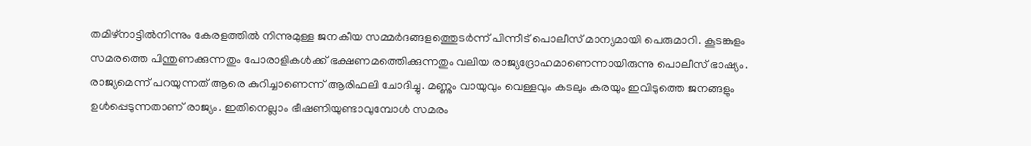തമിഴ്നാട്ടില്‍നിന്നും കേരളത്തില്‍ നിന്നുമുള്ള ജനകീയ സമ്മര്‍ദങ്ങളത്തെുടര്‍ന്ന് പിന്നീട് പൊലീസ് മാന്യമായി പെരുമാറി. കൂടങ്കുളം സമരത്തെ പിന്തുണക്കുന്നതും പോരാളികള്‍ക്ക് ഭക്ഷണമത്തെിക്കുന്നതും വലിയ രാജ്യദ്രോഹമാണെന്നായിരുന്നു പൊലീസ് ഭാഷ്യം. രാജ്യമെന്ന് പറയുന്നത് ആരെ കുറിച്ചാണെന്ന് ആരിഫലി ചോദിച്ചു. മണ്ണും വായുവും വെള്ളവും കടലും കരയും ഇവിടുത്തെ ജനങ്ങളും ഉള്‍പ്പെടുന്നതാണ് രാജ്യം. ഇതിനെല്ലാം ഭീഷണിയുണ്ടാവുമ്പോള്‍ സമരം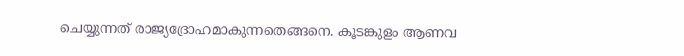ചെയ്യുന്നത് രാജ്യദ്രോഹമാകുന്നതെങ്ങനെ. കൂടങ്കുളം ആണവ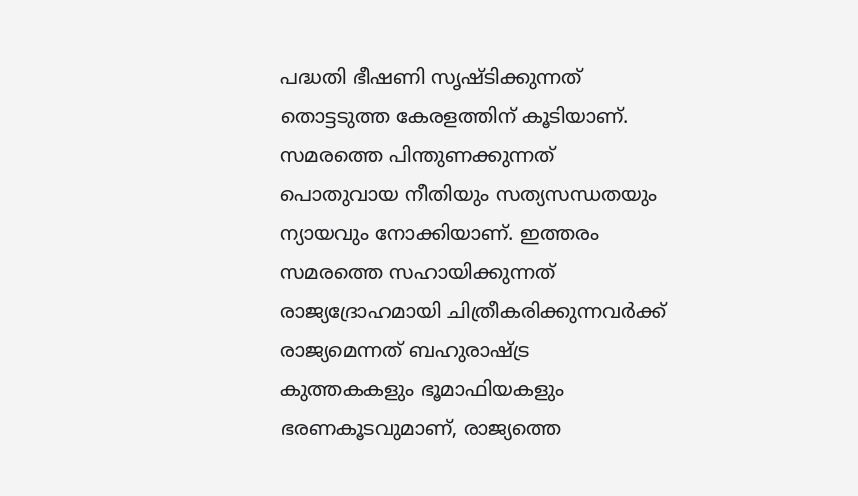പദ്ധതി ഭീഷണി സൃഷ്ടിക്കുന്നത് തൊട്ടടുത്ത കേരളത്തിന് കൂടിയാണ്.
സമരത്തെ പിന്തുണക്കുന്നത് പൊതുവായ നീതിയും സത്യസന്ധതയും ന്യായവും നോക്കിയാണ്. ഇത്തരം സമരത്തെ സഹായിക്കുന്നത് രാജ്യദ്രോഹമായി ചിത്രീകരിക്കുന്നവര്‍ക്ക് രാജ്യമെന്നത് ബഹുരാഷ്ട്ര കുത്തകകളും ഭൂമാഫിയകളും ഭരണകൂടവുമാണ്, രാജ്യത്തെ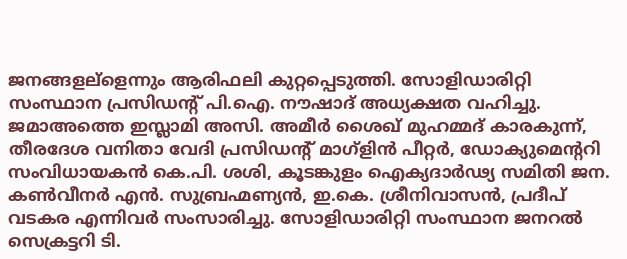ജനങ്ങളല്ളെന്നും ആരിഫലി കുറ്റപ്പെടുത്തി. സോളിഡാരിറ്റി സംസ്ഥാന പ്രസിഡന്‍റ് പി.ഐ. നൗഷാദ് അധ്യക്ഷത വഹിച്ചു. ജമാഅത്തെ ഇസ്ലാമി അസി. അമീര്‍ ശൈഖ് മുഹമ്മദ് കാരകുന്ന്, തീരദേശ വനിതാ വേദി പ്രസിഡന്‍റ് മാഗ്ളിന്‍ പീറ്റര്‍, ഡോക്യുമെന്‍ററി സംവിധായകന്‍ കെ.പി. ശശി, കൂടങ്കുളം ഐക്യദാര്‍ഢ്യ സമിതി ജന. കണ്‍വീനര്‍ എന്‍. സുബ്രഹ്മണ്യന്‍, ഇ.കെ. ശ്രീനിവാസന്‍, പ്രദീപ് വടകര എന്നിവര്‍ സംസാരിച്ചു. സോളിഡാരിറ്റി സംസ്ഥാന ജനറല്‍ സെക്രട്ടറി ടി.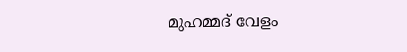മുഹമ്മദ് വേളം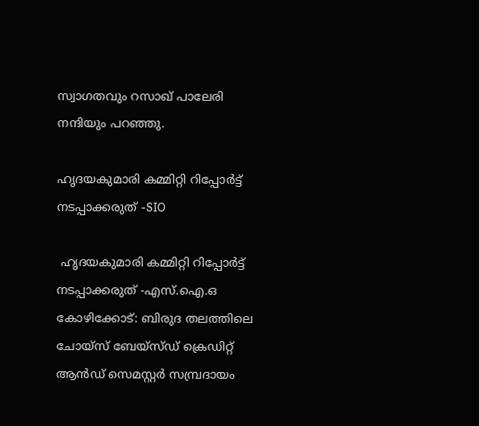സ്വാഗതവും റസാഖ് പാലേരി നന്ദിയും പറഞ്ഞു.

ഹൃദയകുമാരി കമ്മിറ്റി റിപ്പോര്‍ട്ട് നടപ്പാക്കരുത് -SIO

 ഹൃദയകുമാരി കമ്മിറ്റി റിപ്പോര്‍ട്ട്
നടപ്പാക്കരുത് -എസ്.ഐ.ഒ
കോഴിക്കോട്: ബിരുദ തലത്തിലെ ചോയ്സ് ബേയ്സ്ഡ് ക്രെഡിറ്റ് ആന്‍ഡ് സെമസ്റ്റര്‍ സമ്പ്രദായം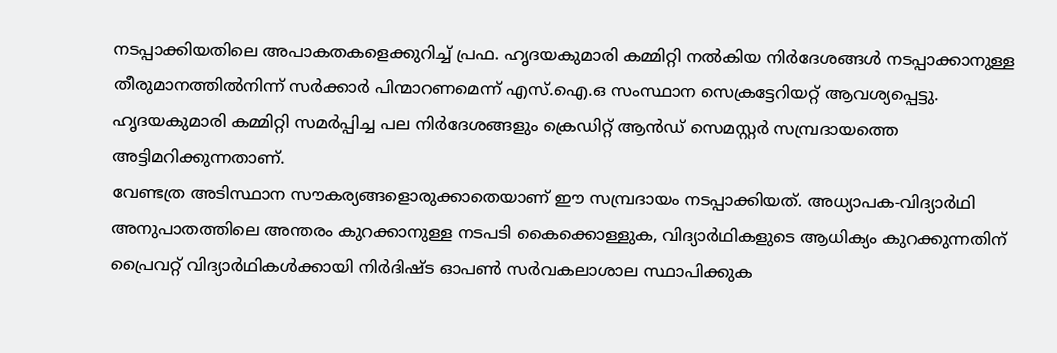നടപ്പാക്കിയതിലെ അപാകതകളെക്കുറിച്ച് പ്രഫ. ഹൃദയകുമാരി കമ്മിറ്റി നല്‍കിയ നിര്‍ദേശങ്ങള്‍ നടപ്പാക്കാനുള്ള തീരുമാനത്തില്‍നിന്ന് സര്‍ക്കാര്‍ പിന്മാറണമെന്ന് എസ്.ഐ.ഒ സംസ്ഥാന സെക്രട്ടേറിയറ്റ് ആവശ്യപ്പെട്ടു.
ഹൃദയകുമാരി കമ്മിറ്റി സമര്‍പ്പിച്ച പല നിര്‍ദേശങ്ങളും ക്രെഡിറ്റ് ആന്‍ഡ് സെമസ്റ്റര്‍ സമ്പ്രദായത്തെ അട്ടിമറിക്കുന്നതാണ്.
വേണ്ടത്ര അടിസ്ഥാന സൗകര്യങ്ങളൊരുക്കാതെയാണ് ഈ സമ്പ്രദായം നടപ്പാക്കിയത്. അധ്യാപക-വിദ്യാര്‍ഥി അനുപാതത്തിലെ അന്തരം കുറക്കാനുള്ള നടപടി കൈക്കൊള്ളുക, വിദ്യാര്‍ഥികളുടെ ആധിക്യം കുറക്കുന്നതിന് പ്രൈവറ്റ് വിദ്യാര്‍ഥികള്‍ക്കായി നിര്‍ദിഷ്ട ഓപണ്‍ സര്‍വകലാശാല സ്ഥാപിക്കുക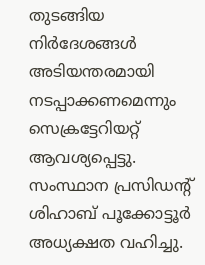തുടങ്ങിയ നിര്‍ദേശങ്ങള്‍ അടിയന്തരമായി നടപ്പാക്കണമെന്നും സെക്രട്ടേറിയറ്റ് ആവശ്യപ്പെട്ടു. സംസ്ഥാന പ്രസിഡന്‍റ് ശിഹാബ് പൂക്കോട്ടൂര്‍ അധ്യക്ഷത വഹിച്ചു.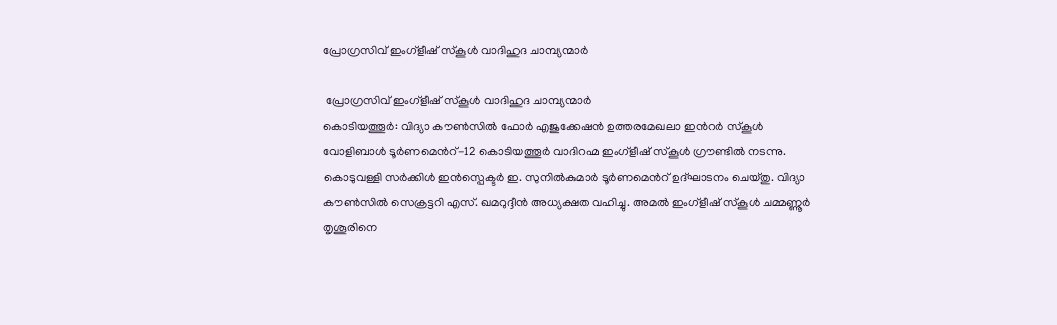പ്രോഗ്രസിവ് ഇംഗ്ളീഷ് സ്കൂള്‍ വാദിഹുദ ചാമ്പ്യന്മാര്‍

 പ്രോഗ്രസിവ് ഇംഗ്ളീഷ് സ്കൂള്‍ വാദിഹുദ ചാമ്പ്യന്മാര്‍
കൊടിയത്തൂര്‍: വിദ്യാ കൗണ്‍സില്‍ ഫോര്‍ എജുക്കേഷന്‍ ഉത്തരമേഖലാ ഇന്‍റര്‍ സ്കൂള്‍ വോളിബാള്‍ ടൂര്‍ണമെന്‍റ്-12 കൊടിയത്തൂര്‍ വാദിറഹ്മ ഇംഗ്ളീഷ് സ്കൂള്‍ ഗ്രൗണ്ടില്‍ നടന്നു. കൊടുവള്ളി സര്‍ക്കിള്‍ ഇന്‍സ്പെക്ടര്‍ ഇ. സുനില്‍കുമാര്‍ ടൂര്‍ണമെന്‍റ് ഉദ്ഘാടനം ചെയ്തു. വിദ്യാ കൗണ്‍സില്‍ സെക്രട്ടറി എസ്. ഖമറുദ്ദീന്‍ അധ്യക്ഷത വഹിച്ചു. അമല്‍ ഇംഗ്ളീഷ് സ്കൂള്‍ ചമ്മണ്ണൂര്‍ തൃശൂരിനെ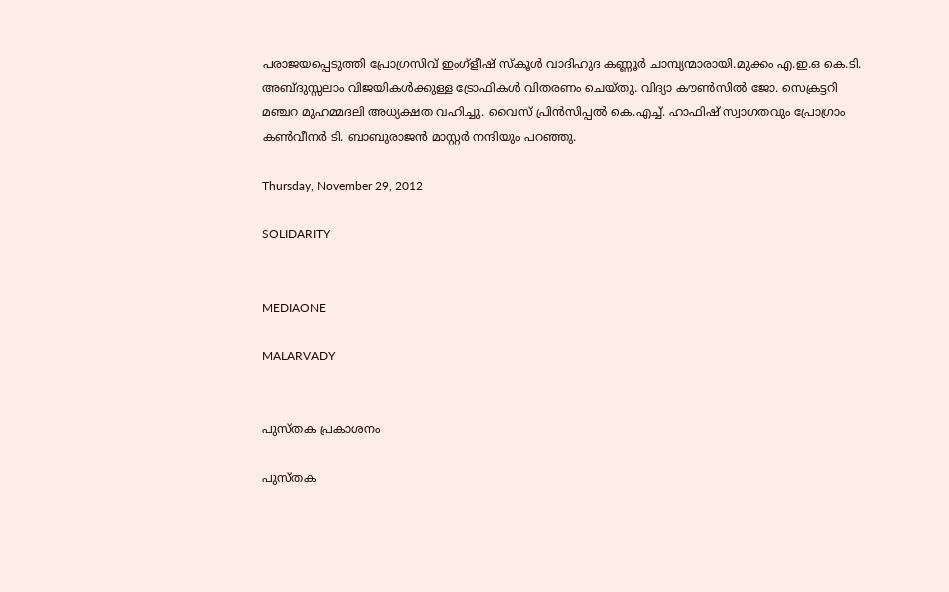പരാജയപ്പെടുത്തി പ്രോഗ്രസിവ് ഇംഗ്ളീഷ് സ്കൂള്‍ വാദിഹുദ കണ്ണൂര്‍ ചാമ്പ്യന്മാരായി.മുക്കം എ.ഇ.ഒ കെ.ടി. അബ്ദുസ്സലാം വിജയികള്‍ക്കുള്ള ട്രോഫികള്‍ വിതരണം ചെയ്തു. വിദ്യാ കൗണ്‍സില്‍ ജോ. സെക്രട്ടറി മഞ്ചറ മുഹമ്മദലി അധ്യക്ഷത വഹിച്ചു. വൈസ് പ്രിന്‍സിപ്പല്‍ കെ.എച്ച്. ഹാഫിഷ് സ്വാഗതവും പ്രോഗ്രാം കണ്‍വീനര്‍ ടി. ബാബുരാജന്‍ മാസ്റ്റര്‍ നന്ദിയും പറഞ്ഞു.

Thursday, November 29, 2012

SOLIDARITY


MEDIAONE

MALARVADY


പുസ്തക പ്രകാശനം

പുസ്തക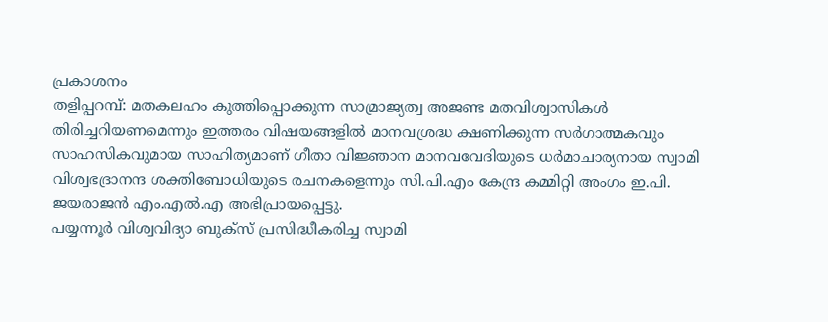പ്രകാശനം
തളിപ്പറമ്പ്: മതകലഹം കുത്തിപ്പൊക്കുന്ന സാമ്രാജ്യത്വ അജണ്ട മതവിശ്വാസികള്‍ തിരിച്ചറിയണമെന്നും ഇത്തരം വിഷയങ്ങളില്‍ മാനവശ്രദ്ധ ക്ഷണിക്കുന്ന സര്‍ഗാത്മകവും സാഹസികവുമായ സാഹിത്യമാണ് ഗീതാ വിജ്ഞാന മാനവവേദിയുടെ ധര്‍മാചാര്യനായ സ്വാമി വിശ്വഭദ്രാനന്ദ ശക്തിബോധിയുടെ രചനകളെന്നും സി.പി.എം കേന്ദ്ര കമ്മിറ്റി അംഗം ഇ.പി. ജയരാജന്‍ എം.എല്‍.എ അഭിപ്രായപ്പെട്ടു.
പയ്യന്നൂര്‍ വിശ്വവിദ്യാ ബുക്സ് പ്രസിദ്ധീകരിച്ച സ്വാമി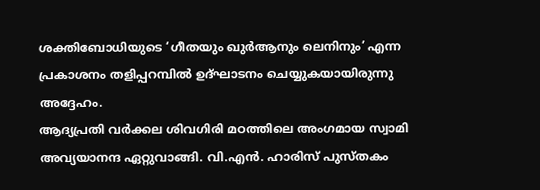ശക്തിബോധിയുടെ ‘ഗീതയും ഖുര്‍ആനും ലെനിനും’ എന്ന പ്രകാശനം തളിപ്പറമ്പില്‍ ഉദ്ഘാടനം ചെയ്യുകയായിരുന്നു അദ്ദേഹം.
ആദ്യപ്രതി വര്‍ക്കല ശിവഗിരി മഠത്തിലെ അംഗമായ സ്വാമി അവ്യയാനന്ദ ഏറ്റുവാങ്ങി. വി.എന്‍. ഹാരിസ് പുസ്തകം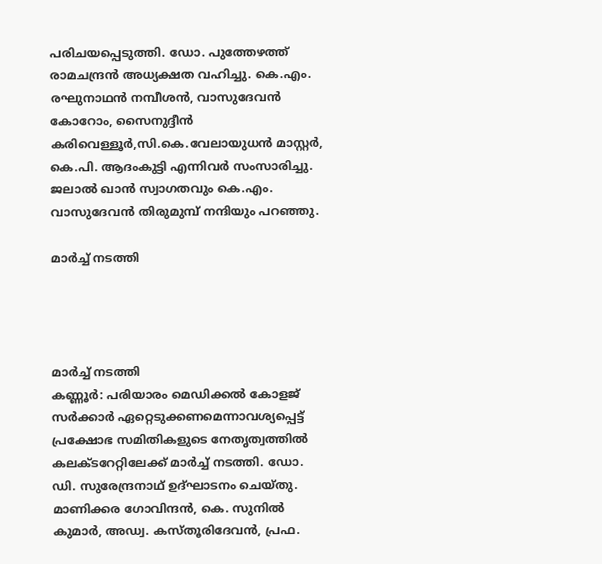പരിചയപ്പെടുത്തി. ഡോ. പുത്തേഴത്ത് രാമചന്ദ്രന്‍ അധ്യക്ഷത വഹിച്ചു. കെ.എം. രഘുനാഥന്‍ നമ്പീശന്‍, വാസുദേവന്‍ കോറോം, സൈനുദ്ദീന്‍ കരിവെള്ളൂര്‍,സി.കെ.വേലായുധന്‍ മാസ്റ്റര്‍, കെ.പി. ആദംകുട്ടി എന്നിവര്‍ സംസാരിച്ചു. ജലാല്‍ ഖാന്‍ സ്വാഗതവും കെ.എം. വാസുദേവന്‍ തിരുമുമ്പ് നന്ദിയും പറഞ്ഞു.

മാര്‍ച്ച് നടത്തി




മാര്‍ച്ച് നടത്തി
കണ്ണൂര്‍: പരിയാരം മെഡിക്കല്‍ കോളജ് സര്‍ക്കാര്‍ ഏറ്റെടുക്കണമെന്നാവശ്യപ്പെട്ട് പ്രക്ഷോഭ സമിതികളുടെ നേതൃത്വത്തില്‍ കലക്ടറേറ്റിലേക്ക് മാര്‍ച്ച് നടത്തി. ഡോ. ഡി. സുരേന്ദ്രനാഥ് ഉദ്ഘാടനം ചെയ്തു. മാണിക്കര ഗോവിന്ദന്‍, കെ. സുനില്‍ കുമാര്‍, അഡ്വ. കസ്തൂരിദേവന്‍, പ്രഫ.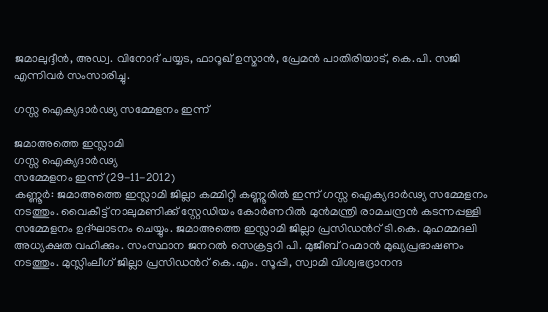ജമാലുദ്ദീന്‍, അഡ്വ. വിനോദ് പയ്യട, ഫാറൂഖ് ഉസ്മാന്‍, പ്രേമന്‍ പാതിരിയാട്, കെ.പി. സജി എന്നിവര്‍ സംസാരിച്ചു.

ഗസ്സ ഐക്യദാര്‍ഢ്യ സമ്മേളനം ഇന്ന്

ജമാഅത്തെ ഇസ്ലാമി
ഗസ്സ ഐക്യദാര്‍ഢ്യ
സമ്മേളനം ഇന്ന് (29-11-2012)
കണ്ണൂര്‍: ജമാഅത്തെ ഇസ്ലാമി ജില്ലാ കമ്മിറ്റി കണ്ണൂരില്‍ ഇന്ന് ഗസ്സ ഐക്യദാര്‍ഢ്യ സമ്മേളനം നടത്തും. വൈകീട്ട് നാലുമണിക്ക് സ്റ്റേഡിയം കോര്‍ണറില്‍ മുന്‍മന്ത്രി രാമചന്ദ്രന്‍ കടന്നപ്പള്ളി സമ്മേളനം ഉദ്ഘാടനം ചെയ്യും. ജമാഅത്തെ ഇസ്ലാമി ജില്ലാ പ്രസിഡന്‍റ് ടി.കെ. മുഹമ്മദലി അധ്യക്ഷത വഹിക്കും. സംസ്ഥാന ജനറല്‍ സെക്രട്ടറി പി. മുജീബ് റഹ്മാന്‍ മുഖ്യപ്രഭാഷണം നടത്തും. മുസ്ലിംലീഗ് ജില്ലാ പ്രസിഡന്‍റ് കെ.എം. സൂപ്പി, സ്വാമി വിശ്വഭദ്രാനന്ദ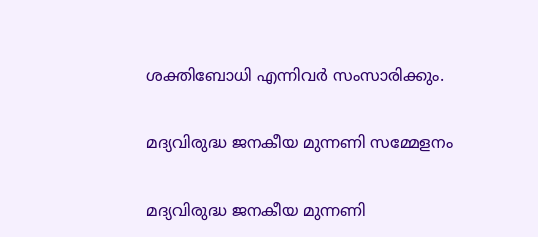ശക്തിബോധി എന്നിവര്‍ സംസാരിക്കും.

മദ്യവിരുദ്ധ ജനകീയ മുന്നണി സമ്മേളനം

മദ്യവിരുദ്ധ ജനകീയ മുന്നണി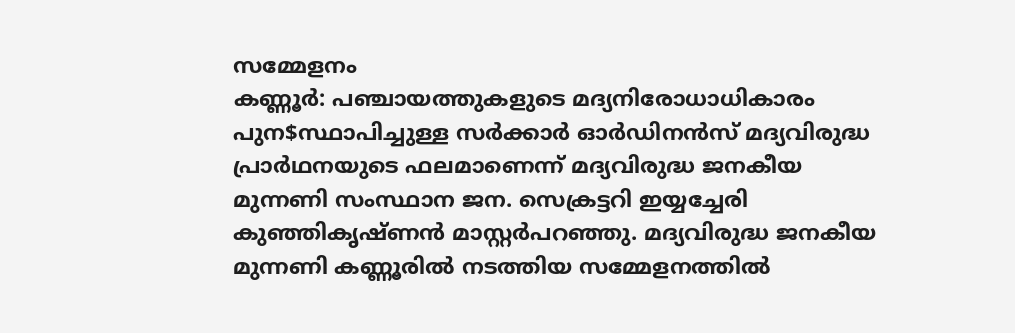സമ്മേളനം
കണ്ണൂര്‍: പഞ്ചായത്തുകളുടെ മദ്യനിരോധാധികാരം പുന$സ്ഥാപിച്ചുള്ള സര്‍ക്കാര്‍ ഓര്‍ഡിനന്‍സ് മദ്യവിരുദ്ധ പ്രാര്‍ഥനയുടെ ഫലമാണെന്ന് മദ്യവിരുദ്ധ ജനകീയ മുന്നണി സംസ്ഥാന ജന. സെക്രട്ടറി ഇയ്യച്ചേരി കുഞ്ഞികൃഷ്ണന്‍ മാസ്റ്റര്‍പറഞ്ഞു. മദ്യവിരുദ്ധ ജനകീയ മുന്നണി കണ്ണൂരില്‍ നടത്തിയ സമ്മേളനത്തില്‍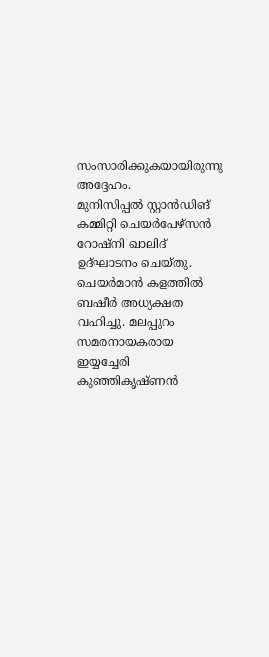സംസാരിക്കുകയായിരുന്നു അദ്ദേഹം.
മുനിസിപ്പല്‍ സ്റ്റാന്‍ഡിങ് കമ്മിറ്റി ചെയര്‍പേഴ്സന്‍ റോഷ്നി ഖാലിദ് ഉദ്ഘാടനം ചെയ്തു. ചെയര്‍മാന്‍ കളത്തില്‍ ബഷീര്‍ അധ്യക്ഷത വഹിച്ചു. മലപ്പുറം സമരനായകരായ ഇയ്യച്ചേരി കുഞ്ഞികൃഷ്ണന്‍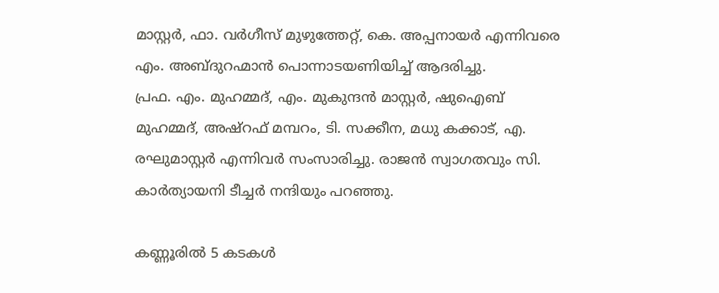മാസ്റ്റര്‍, ഫാ. വര്‍ഗീസ് മുഴുത്തേറ്റ്, കെ. അപ്പനായര്‍ എന്നിവരെ എം. അബ്ദുറഹ്മാന്‍ പൊന്നാടയണിയിച്ച് ആദരിച്ചു.
പ്രഫ. എം. മുഹമ്മദ്, എം. മുകുന്ദന്‍ മാസ്റ്റര്‍, ഷുഐബ് മുഹമ്മദ്, അഷ്റഫ് മമ്പറം, ടി. സക്കീന, മധു കക്കാട്, എ. രഘുമാസ്റ്റര്‍ എന്നിവര്‍ സംസാരിച്ചു. രാജന്‍ സ്വാഗതവും സി. കാര്‍ത്യായനി ടീച്ചര്‍ നന്ദിയും പറഞ്ഞു.

കണ്ണൂരില്‍ 5 കടകള്‍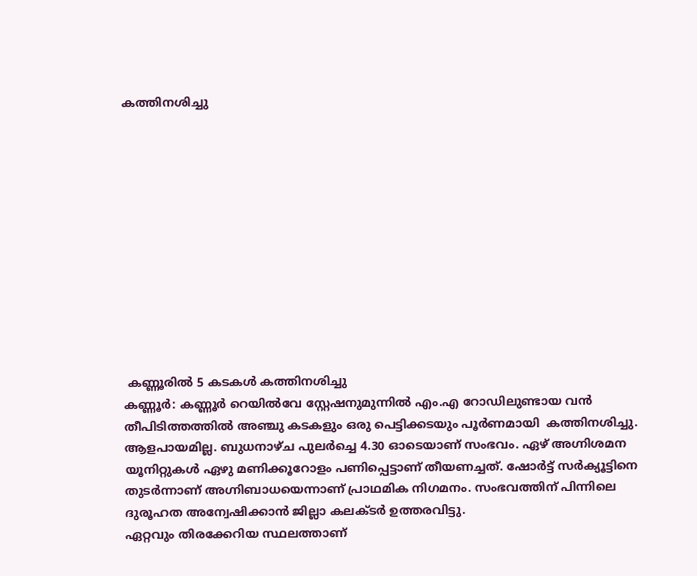കത്തിനശിച്ചു












 കണ്ണൂരില്‍ 5 കടകള്‍ കത്തിനശിച്ചു
കണ്ണൂര്‍: കണ്ണൂര്‍ റെയില്‍വേ സ്റ്റേഷനുമുന്നില്‍ എം.എ റോഡിലുണ്ടായ വന്‍ തീപിടിത്തത്തില്‍ അഞ്ചു കടകളും ഒരു പെട്ടിക്കടയും പൂര്‍ണമായി  കത്തിനശിച്ചു. ആളപായമില്ല. ബുധനാഴ്ച പുലര്‍ച്ചെ 4.30 ഓടെയാണ് സംഭവം. ഏഴ് അഗ്നിശമന യൂനിറ്റുകള്‍ ഏഴു മണിക്കൂറോളം പണിപ്പെട്ടാണ് തീയണച്ചത്. ഷോര്‍ട്ട് സര്‍ക്യൂട്ടിനെ തുടര്‍ന്നാണ് അഗ്നിബാധയെന്നാണ് പ്രാഥമിക നിഗമനം. സംഭവത്തിന് പിന്നിലെ ദുരൂഹത അന്വേഷിക്കാന്‍ ജില്ലാ കലക്ടര്‍ ഉത്തരവിട്ടു.
ഏറ്റവും തിരക്കേറിയ സ്ഥലത്താണ്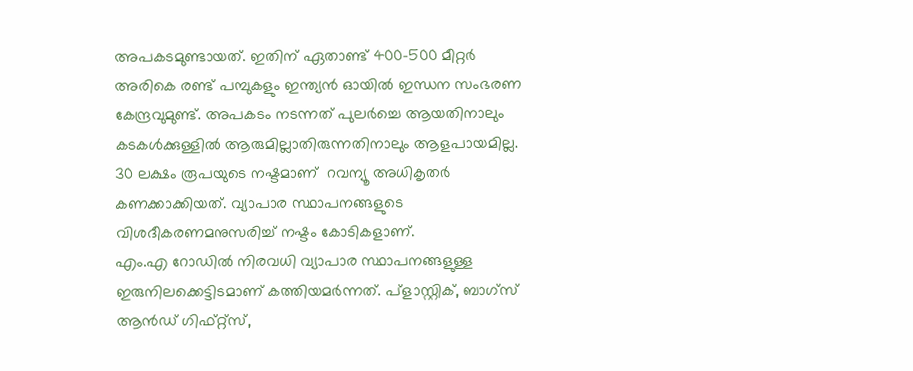അപകടമുണ്ടായത്. ഇതിന് ഏതാണ്ട് 400-500 മീറ്റര്‍ അരികെ രണ്ട് പമ്പുകളും ഇന്ത്യന്‍ ഓയില്‍ ഇന്ധന സംഭരണ കേന്ദ്രവുമുണ്ട്. അപകടം നടന്നത് പുലര്‍ച്ചെ ആയതിനാലും കടകള്‍ക്കുള്ളില്‍ ആരുമില്ലാതിരുന്നതിനാലും ആളപായമില്ല. 30 ലക്ഷം രൂപയുടെ നഷ്ടമാണ്  റവന്യൂ അധികൃതര്‍ കണക്കാക്കിയത്. വ്യാപാര സ്ഥാപനങ്ങളുടെ വിശദീകരണമനുസരിച്ച് നഷ്ടം കോടികളാണ്.
എം.എ റോഡില്‍ നിരവധി വ്യാപാര സ്ഥാപനങ്ങളുള്ള ഇരുനിലക്കെട്ടിടമാണ് കത്തിയമര്‍ന്നത്. പ്ളാസ്റ്റിക്, ബാഗ്സ് ആന്‍ഡ് ഗിഫ്റ്റ്സ്,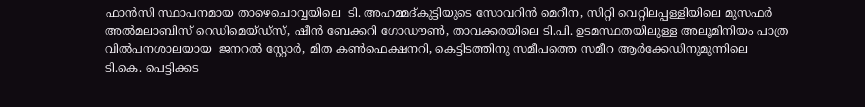ഫാന്‍സി സ്ഥാപനമായ താഴെചൊവ്വയിലെ  ടി. അഹമ്മദ്കുട്ടിയുടെ സോവറിന്‍ മെറീന, സിറ്റി വെറ്റിലപ്പള്ളിയിലെ മുസഫര്‍ അല്‍മലാബിസ് റെഡിമെയ്ഡ്സ്, ഷീന്‍ ബേക്കറി ഗോഡൗണ്‍, താവക്കരയിലെ ടി.പി. ഉടമസ്ഥതയിലുള്ള അലൂമിനിയം പാത്ര വില്‍പനശാലയായ  ജനറല്‍ സ്റ്റോര്‍, മിത കണ്‍ഫെക്ഷനറി, കെട്ടിടത്തിനു സമീപത്തെ സമീറ ആര്‍ക്കേഡിനുമുന്നിലെ ടി.കെ. പെട്ടിക്കട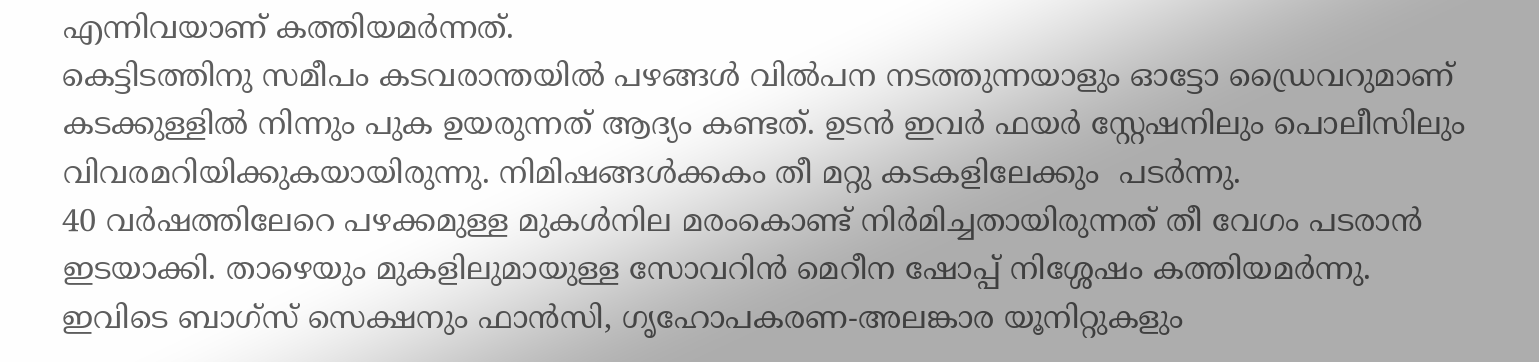എന്നിവയാണ് കത്തിയമര്‍ന്നത്.
കെട്ടിടത്തിനു സമീപം കടവരാന്തയില്‍ പഴങ്ങള്‍ വില്‍പന നടത്തുന്നയാളും ഓട്ടോ ഡ്രൈവറുമാണ് കടക്കുള്ളില്‍ നിന്നും പുക ഉയരുന്നത് ആദ്യം കണ്ടത്. ഉടന്‍ ഇവര്‍ ഫയര്‍ സ്റ്റേഷനിലും പൊലീസിലും വിവരമറിയിക്കുകയായിരുന്നു. നിമിഷങ്ങള്‍ക്കകം തീ മറ്റു കടകളിലേക്കും  പടര്‍ന്നു.
40 വര്‍ഷത്തിലേറെ പഴക്കമുള്ള മുകള്‍നില മരംകൊണ്ട് നിര്‍മിച്ചതായിരുന്നത് തീ വേഗം പടരാന്‍ ഇടയാക്കി. താഴെയും മുകളിലുമായുള്ള സോവറിന്‍ മെറീന ഷോപ്പ് നിശ്ശേഷം കത്തിയമര്‍ന്നു.
ഇവിടെ ബാഗ്സ് സെക്ഷനും ഫാന്‍സി, ഗൃഹോപകരണ-അലങ്കാര യൂനിറ്റുകളും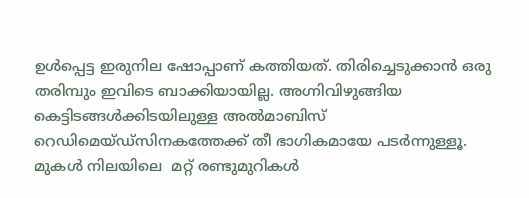ഉള്‍പ്പെട്ട ഇരുനില ഷോപ്പാണ് കത്തിയത്. തിരിച്ചെടുക്കാന്‍ ഒരു തരിമ്പും ഇവിടെ ബാക്കിയായില്ല. അഗ്നിവിഴുങ്ങിയ കെട്ടിടങ്ങള്‍ക്കിടയിലുള്ള അല്‍മാബിസ് റെഡിമെയ്ഡ്സിനകത്തേക്ക് തീ ഭാഗികമായേ പടര്‍ന്നുള്ളൂ.
മുകള്‍ നിലയിലെ  മറ്റ് രണ്ടുമുറികള്‍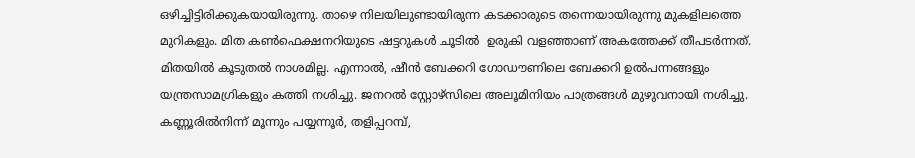ഒഴിച്ചിട്ടിരിക്കുകയായിരുന്നു. താഴെ നിലയിലുണ്ടായിരുന്ന കടക്കാരുടെ തന്നെയായിരുന്നു മുകളിലത്തെ മുറികളും. മിത കണ്‍ഫെക്ഷനറിയുടെ ഷട്ടറുകള്‍ ചൂടില്‍  ഉരുകി വളഞ്ഞാണ് അകത്തേക്ക് തീപടര്‍ന്നത്. മിതയില്‍ കൂടുതല്‍ നാശമില്ല. എന്നാല്‍, ഷീന്‍ ബേക്കറി ഗോഡൗണിലെ ബേക്കറി ഉല്‍പന്നങ്ങളും യന്ത്രസാമഗ്രികളും കത്തി നശിച്ചു. ജനറല്‍ സ്റ്റോഴ്സിലെ അലൂമിനിയം പാത്രങ്ങള്‍ മുഴുവനായി നശിച്ചു.
കണ്ണൂരില്‍നിന്ന് മൂന്നും പയ്യന്നൂര്‍, തളിപ്പറമ്പ്,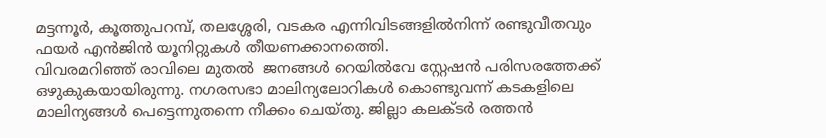മട്ടന്നൂര്‍, കൂത്തുപറമ്പ്, തലശ്ശേരി, വടകര എന്നിവിടങ്ങളില്‍നിന്ന് രണ്ടുവീതവും ഫയര്‍ എന്‍ജിന്‍ യൂനിറ്റുകള്‍ തീയണക്കാനത്തെി.
വിവരമറിഞ്ഞ് രാവിലെ മുതല്‍  ജനങ്ങള്‍ റെയില്‍വേ സ്റ്റേഷന്‍ പരിസരത്തേക്ക് ഒഴുകുകയായിരുന്നു. നഗരസഭാ മാലിന്യലോറികള്‍ കൊണ്ടുവന്ന് കടകളിലെ മാലിന്യങ്ങള്‍ പെട്ടെന്നുതന്നെ നീക്കം ചെയ്തു. ജില്ലാ കലക്ടര്‍ രത്തന്‍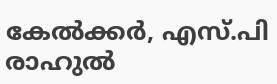കേല്‍ക്കര്‍, എസ്.പി രാഹുല്‍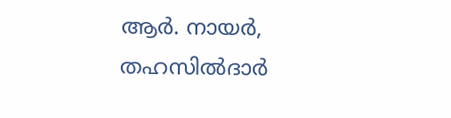ആര്‍. നായര്‍, തഹസില്‍ദാര്‍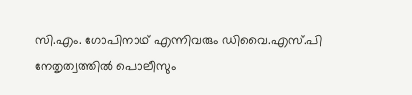സി.എം. ഗോപിനാഥ് എന്നിവരും ഡിവൈ.എസ്.പി നേതൃത്വത്തില്‍ പൊലീസും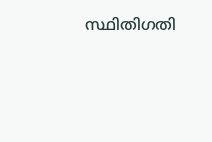സ്ഥിതിഗതി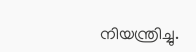നിയന്ത്രിച്ചു.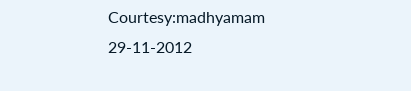Courtesy:madhyamam 29-11-2012